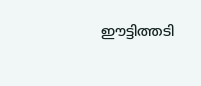ഈട്ടിത്തടി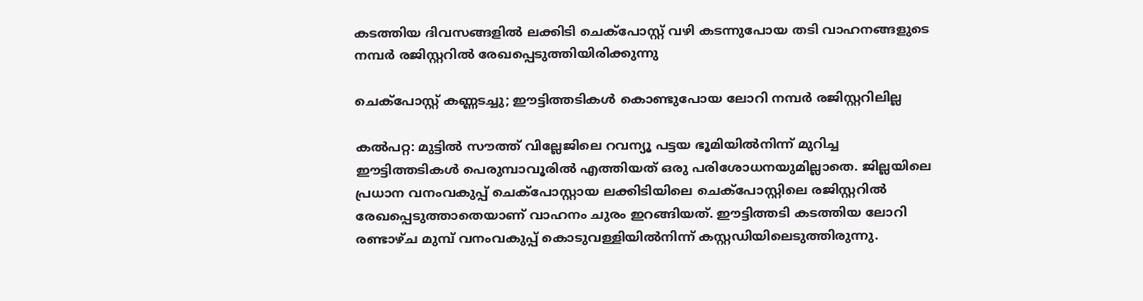കടത്തിയ ദിവസങ്ങളിൽ ലക്കിടി ചെക്പോസ്റ്റ് വഴി കടന്നുപോയ തടി വാഹനങ്ങളുടെ നമ്പർ രജിസ്റ്ററിൽ രേഖപ്പെടുത്തിയിരിക്കുന്നു

ചെക്പോസ്റ്റ് കണ്ണടച്ചു; ഈട്ടിത്തടികൾ കൊണ്ടുപോയ ലോറി നമ്പർ രജിസ്റ്ററിലില്ല

കൽപറ്റ: മുട്ടിൽ സൗത്ത് വില്ലേജിലെ റവന്യൂ പട്ടയ ഭൂമിയിൽനിന്ന് മുറിച്ച ഈട്ടിത്തടികൾ പെരുമ്പാവൂരിൽ എത്തിയത് ഒരു പരിശോധനയുമില്ലാതെ. ജില്ലയിലെ പ്രധാന വനംവകുപ്പ് ചെക്പോസ്റ്റായ ലക്കിടിയിലെ ചെക്പോസ്റ്റിലെ രജിസ്റ്ററിൽ രേഖപ്പെടുത്താതെയാണ് വാഹനം ചുരം ഇറങ്ങിയത്. ഈട്ടിത്തടി കടത്തിയ ലോറി രണ്ടാഴ്ച മുമ്പ് വനംവകുപ്പ് കൊടുവള്ളിയിൽനിന്ന് കസ്റ്റഡിയിലെടുത്തിരുന്നു.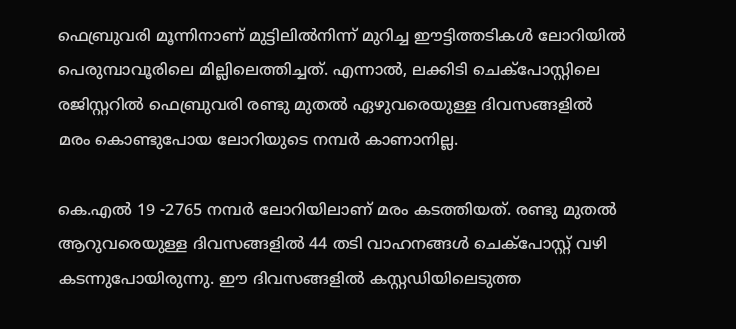ഫെബ്രുവരി മൂന്നിനാണ് മുട്ടിലിൽനിന്ന് മുറിച്ച ഈട്ടിത്തടികൾ ലോറിയിൽ പെരുമ്പാവൂരിലെ മില്ലിലെത്തിച്ചത്. എന്നാൽ, ലക്കിടി ചെക്പോസ്റ്റിലെ രജിസ്റ്ററിൽ ഫെബ്രുവരി രണ്ടു മുതൽ ഏഴുവരെയുള്ള ദിവസങ്ങളിൽ മരം കൊണ്ടുപോയ ലോറിയുടെ നമ്പർ കാണാനില്ല.

കെ.എൽ 19 -2765 നമ്പർ ലോറിയിലാണ് മരം കടത്തിയത്. രണ്ടു മുതൽ ആറുവരെയുള്ള ദിവസങ്ങളിൽ 44 തടി വാഹനങ്ങൾ ചെക്പോസ്റ്റ് വഴി കടന്നുപോയിരുന്നു. ഈ ദിവസങ്ങളിൽ കസ്റ്റഡിയിലെടുത്ത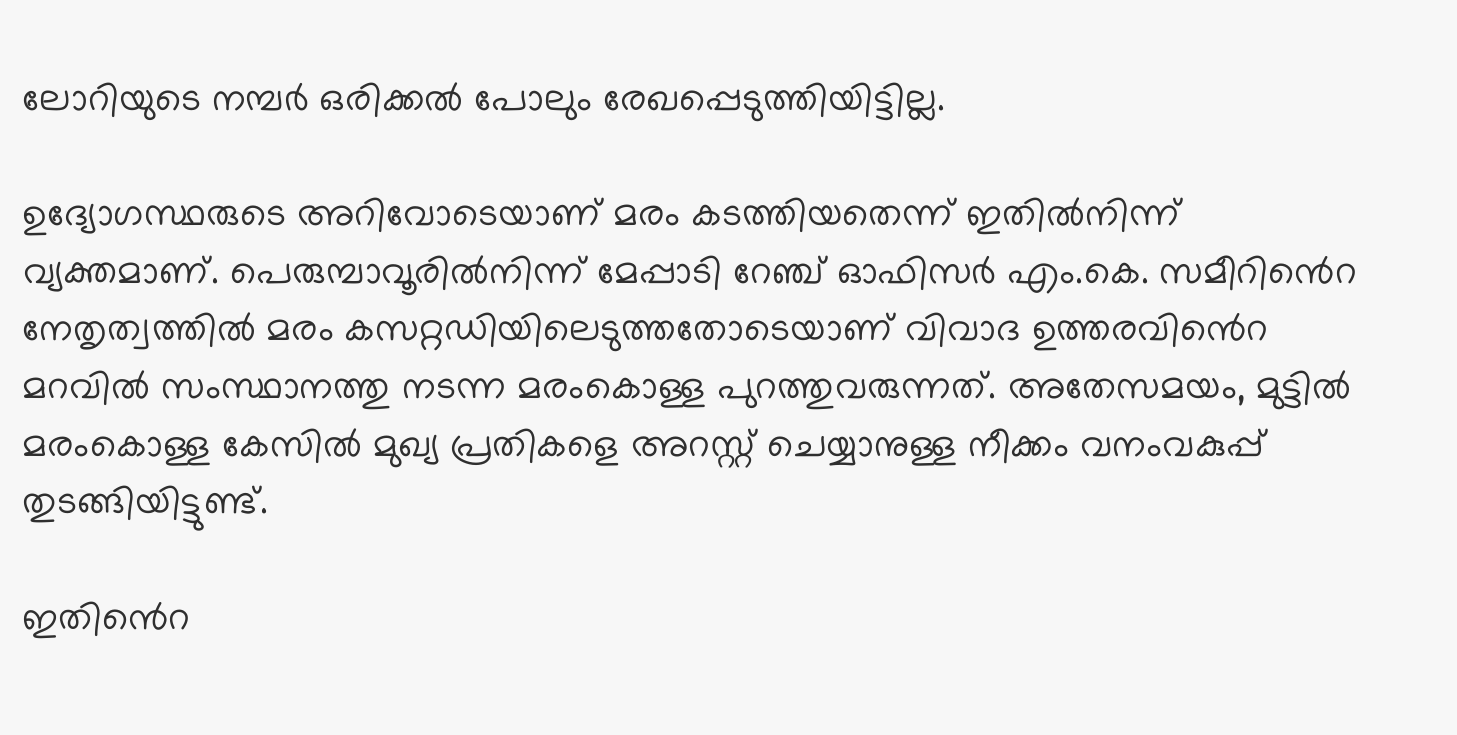ലോറിയുടെ നമ്പർ ഒരിക്കൽ പോലും രേഖപ്പെടുത്തിയിട്ടില്ല.

ഉദ്യോഗസ്ഥരുടെ അറിവോടെയാണ് മരം കടത്തിയതെന്ന് ഇതിൽനിന്ന് വ്യക്തമാണ്. പെരുമ്പാവൂരിൽനിന്ന് മേപ്പാടി റേഞ്ച് ഓഫിസർ എം.കെ. സമീറിൻെറ നേതൃത്വത്തിൽ മരം കസറ്റഡിയിലെടുത്തതോടെയാണ് വിവാദ ഉത്തരവിൻെറ മറവിൽ സംസ്ഥാനത്തു നടന്ന മരംകൊള്ള പുറത്തുവരുന്നത്. അതേസമയം, മുട്ടിൽ മരംകൊള്ള കേസിൽ മുഖ്യ പ്രതികളെ അറസ്റ്റ് ചെയ്യാനുള്ള നീക്കം വനംവകുപ്പ് തുടങ്ങിയിട്ടുണ്ട്.

ഇതിൻെറ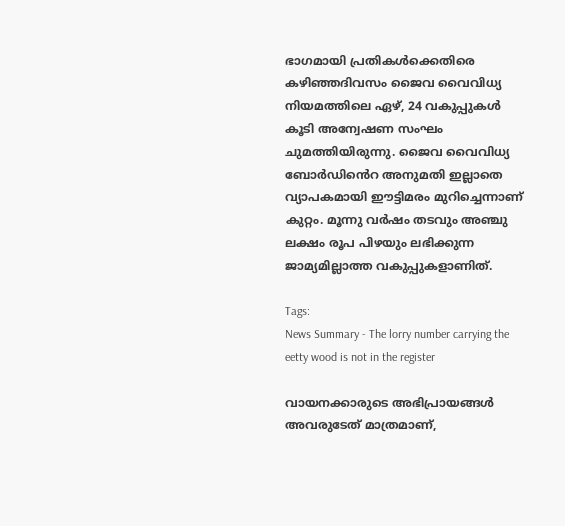ഭാഗമായി പ്രതികൾക്കെതിരെ കഴിഞ്ഞദിവസം ജൈവ വൈവിധ്യ നിയമത്തിലെ ഏഴ്, 24 വകുപ്പുകൾ കൂടി അന്വേഷണ സംഘം ചുമത്തിയിരുന്നു. ജൈവ വൈവിധ്യ ബോർഡിൻെറ അനുമതി ഇല്ലാതെ വ്യാപകമായി ഈട്ടിമരം മുറിച്ചെന്നാണ് കുറ്റം. മൂന്നു വർഷം തടവും അഞ്ചു ലക്ഷം രൂപ പിഴയും ലഭിക്കുന്ന ജാമ്യമില്ലാത്ത വകുപ്പുകളാണിത്.

Tags:
News Summary - The lorry number carrying the eetty wood is not in the register

വായനക്കാരുടെ അഭിപ്രായങ്ങള്‍ അവരുടേത് മാത്രമാണ്,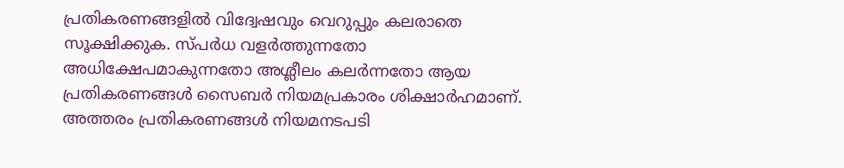പ്രതികരണങ്ങളിൽ വിദ്വേഷവും വെറുപ്പും കലരാതെ സൂക്ഷിക്കുക. സ്പർധ വളർത്തുന്നതോ അധിക്ഷേപമാകുന്നതോ അശ്ലീലം കലർന്നതോ ആയ പ്രതികരണങ്ങൾ സൈബർ നിയമപ്രകാരം ശിക്ഷാർഹമാണ്. അത്തരം പ്രതികരണങ്ങൾ നിയമനടപടി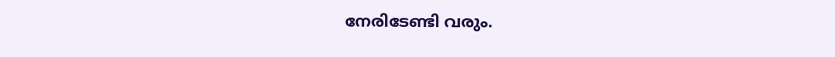നേരിടേണ്ടി വരും.